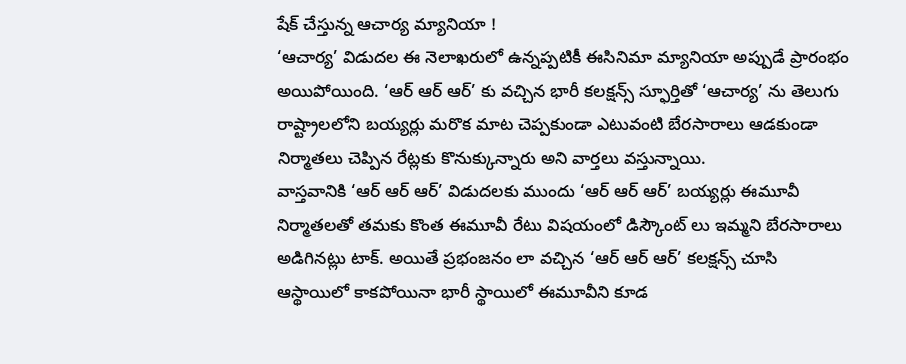షేక్ చేస్తున్న ఆచార్య మ్యానియా !
‘ఆచార్య’ విడుదల ఈ నెలాఖరులో ఉన్నప్పటికీ ఈసినిమా మ్యానియా అప్పుడే ప్రారంభం అయిపోయింది. ‘ఆర్ ఆర్ ఆర్’ కు వచ్చిన భారీ కలక్షన్స్ స్ఫూర్తితో ‘ఆచార్య’ ను తెలుగు రాష్ట్రాలలోని బయ్యర్లు మరొక మాట చెప్పకుండా ఎటువంటి బేరసారాలు ఆడకుండా నిర్మాతలు చెప్పిన రేట్లకు కొనుక్కున్నారు అని వార్తలు వస్తున్నాయి.
వాస్తవానికి ‘ఆర్ ఆర్ ఆర్’ విడుదలకు ముందు ‘ఆర్ ఆర్ ఆర్’ బయ్యర్లు ఈమూవీ నిర్మాతలతో తమకు కొంత ఈమూవీ రేటు విషయంలో డిస్కౌంట్ లు ఇమ్మని బేరసారాలు అడిగినట్లు టాక్. అయితే ప్రభంజనం లా వచ్చిన ‘ఆర్ ఆర్ ఆర్’ కలక్షన్స్ చూసి ఆస్థాయిలో కాకపోయినా భారీ స్థాయిలో ఈమూవీని కూడ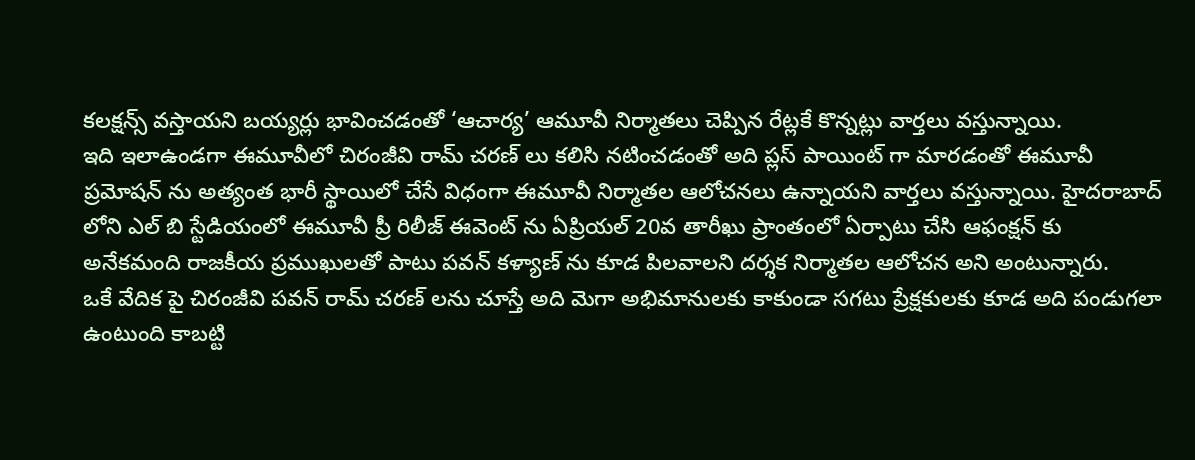కలక్షన్స్ వస్తాయని బయ్యర్లు భావించడంతో ‘ఆచార్య’ ఆమూవీ నిర్మాతలు చెప్పిన రేట్లకే కొన్నట్లు వార్తలు వస్తున్నాయి.
ఇది ఇలాఉండగా ఈమూవీలో చిరంజీవి రామ్ చరణ్ లు కలిసి నటించడంతో అది ప్లస్ పాయింట్ గా మారడంతో ఈమూవీ ప్రమోషన్ ను అత్యంత భారీ స్థాయిలో చేసే విధంగా ఈమూవీ నిర్మాతల ఆలోచనలు ఉన్నాయని వార్తలు వస్తున్నాయి. హైదరాబాద్ లోని ఎల్ బి స్టేడియంలో ఈమూవీ ప్రీ రిలీజ్ ఈవెంట్ ను ఏప్రియల్ 20వ తారీఖు ప్రాంతంలో ఏర్పాటు చేసి ఆఫంక్షన్ కు అనేకమంది రాజకీయ ప్రముఖులతో పాటు పవన్ కళ్యాణ్ ను కూడ పిలవాలని దర్శక నిర్మాతల ఆలోచన అని అంటున్నారు.
ఒకే వేదిక పై చిరంజీవి పవన్ రామ్ చరణ్ లను చూస్తే అది మెగా అభిమానులకు కాకుండా సగటు ప్రేక్షకులకు కూడ అది పండుగలా ఉంటుంది కాబట్టి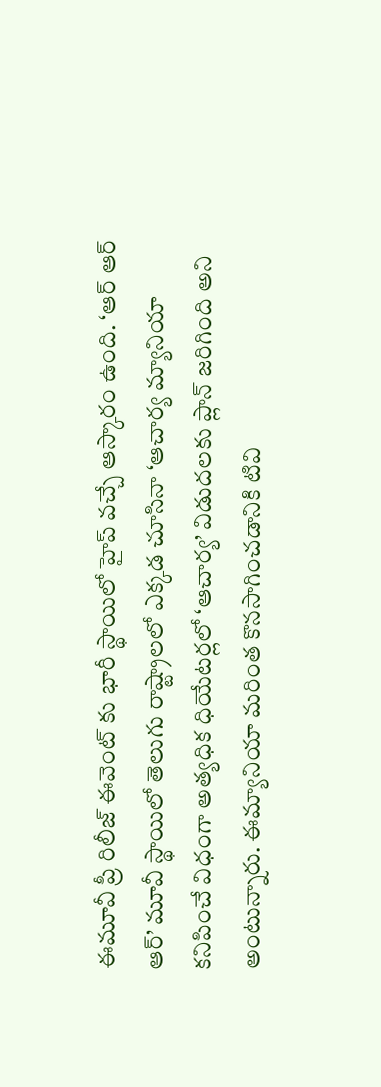ఈమూవీ ప్రీ రిలీజ్ ఈవెంట్ కు భారీ స్థాయిలో హైప్ వచ్చే ఆస్కారం ఉంది. ‘ఆర్ ఆర్ ఆర్’ మూవీ స్థాయిలో తెలుగు రాష్ట్రాలలో ఎక్కడ చూసినా ‘ఆచార్య మ్యానియా కనిపించే విధంగా అత్యధిక ధియేటర్లలో ‘ఆచార్య’ విడుదలకు ప్లాన్ జరిగింది అని అంటున్నారు. ఈమ్యానియా మరింత కొనసాగించడానికి టివి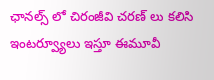ఛానల్స్ లో చిరంజీవి చరణ్ లు కలిసి ఇంటర్వ్యూలు ఇస్తూ ఈమూవీ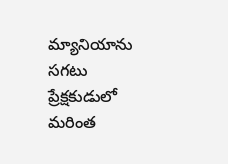మ్యానియాను సగటు ప్రేక్షకుడులో మరింత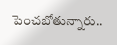పెంచబోతున్నారు..